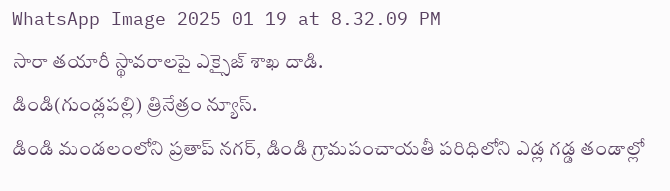WhatsApp Image 2025 01 19 at 8.32.09 PM
సారా తయారీ స్థావరాలపై ఎక్సైజ్ శాఖ దాడి.
డిండి(గుండ్లపల్లి) త్రినేత్రం న్యూస్.
డిండి మండలంలోని ప్రతాప్ నగర్, డిండి గ్రామపంచాయతీ పరిధిలోని ఎడ్ల గడ్డ తండాల్లో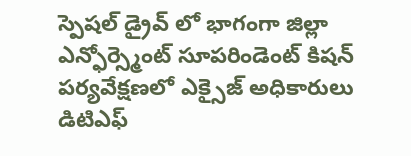స్పెషల్ డ్రైవ్ లో భాగంగా జిల్లా ఎన్ఫోర్స్మెంట్ సూపరిండెంట్ కిషన్ పర్యవేక్షణలో ఎక్సైజ్ అధికారులు డిటిఎఫ్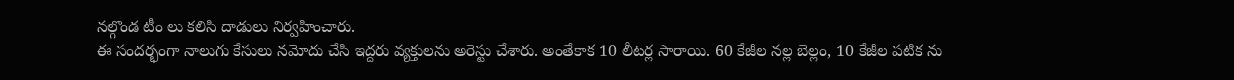నల్గొండ టీం లు కలిసి దాడులు నిర్వహించారు.
ఈ సందర్భంగా నాలుగు కేసులు నమోదు చేసి ఇద్దరు వ్యక్తులను అరెస్టు చేశారు. అంతేకాక 10 లీటర్ల సారాయి. 60 కేజీల నల్ల బెల్లం, 10 కేజీల పటిక ను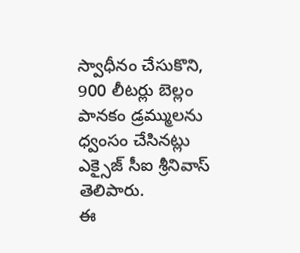స్వాధీనం చేసుకొని, 900 లీటర్లు బెల్లం పానకం డ్రమ్ములను ధ్వంసం చేసినట్లు ఎక్సైజ్ సీఐ శ్రీనివాస్ తెలిపారు.
ఈ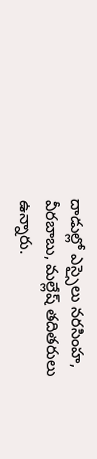దాడుల్లో ఎస్సైలు నరసింహ, వీరబాబు, మల్లేష్ తదితరులు ఉన్నారు.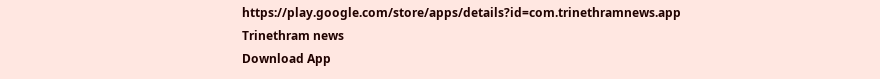https://play.google.com/store/apps/details?id=com.trinethramnews.app
Trinethram news
Download App